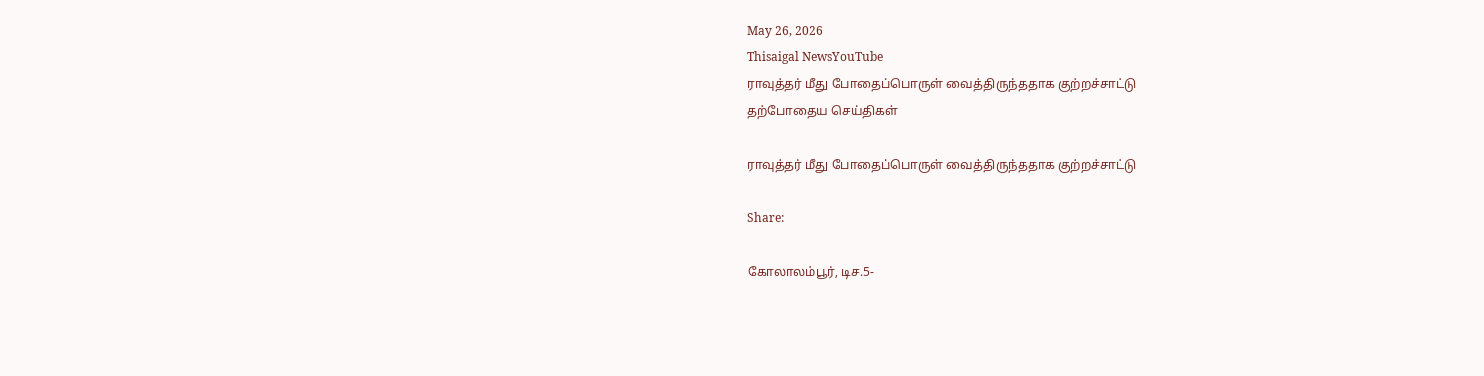May 26, 2026
Thisaigal NewsYouTube
ராவுத்தர் மீது போதைப்பொருள் வைத்திருந்ததாக குற்றச்சாட்டு
தற்போதைய செய்திகள்

ராவுத்தர் மீது போதைப்பொருள் வைத்திருந்ததாக குற்றச்சாட்டு

Share:

கோலாலம்பூர், டிச.5-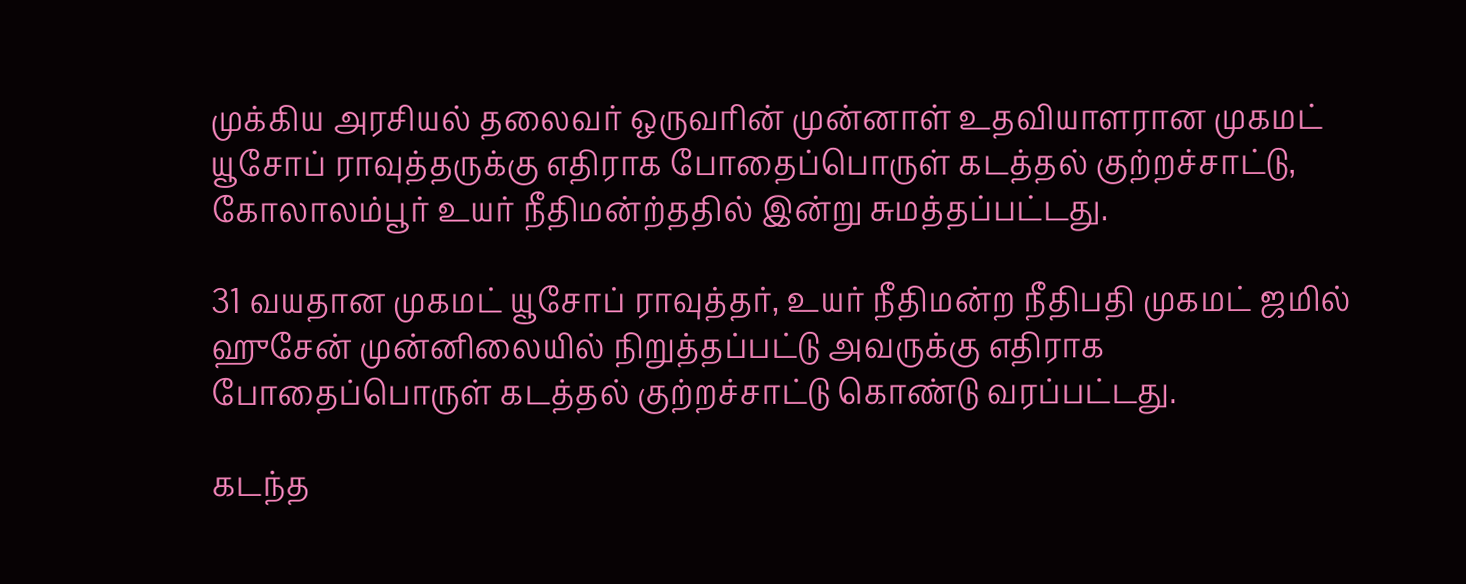முக்கிய அரசியல் தலைவர் ஒருவரின் முன்னாள் உதவியாளரான முகமட் யூசோப் ராவுத்தருக்கு எதிராக போதைப்பொருள் கடத்தல் குற்றச்சாட்டு, கோலாலம்பூர் உயர் நீதிமன்ற்ததில் இன்று சுமத்தப்பட்டது.

31 வயதான முகமட் யூசோப் ராவுத்தர், உயர் நீதிமன்ற நீதிபதி முகமட் ஜமில் ஹுசேன் முன்னிலையில் நிறுத்தப்பட்டு அவருக்கு எதிராக போதைப்பொருள் கடத்தல் குற்றச்சாட்டு கொண்டு வரப்பட்டது.

கடந்த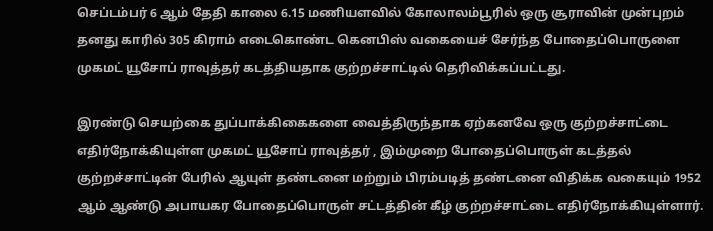செப்டம்பர் 6 ஆம் தேதி காலை 6.15 மணியளவில் கோலாலம்பூரில் ஒரு சூராவின் முன்புறம் தனது காரில் 305 கிராம் எடைகொண்ட கெனபிஸ் வகையைச் சேர்ந்த போதைப்பொருளை முகமட் யூசோப் ராவுத்தர் கடத்தியதாக குற்றச்சாட்டில் தெரிவிக்கப்பட்டது.

இரண்டு செயற்கை துப்பாக்கிகைகளை வைத்திருந்தாக ஏற்கனவே ஒரு குற்றச்சாட்டை எதிர்நோக்கியுள்ள முகமட் யூசோப் ராவுத்தர் , இம்முறை போதைப்பொருள் கடத்தல் குற்றச்சாட்டின் பேரில் ஆயுள் தண்டனை மற்றும் பிரம்படித் தண்டனை விதிக்க வகையும் 1952 ஆம் ஆண்டு அபாயகர போதைப்பொருள் சட்டத்தின் கீழ் குற்றச்சாட்டை எதிர்நோக்கியுள்ளார்.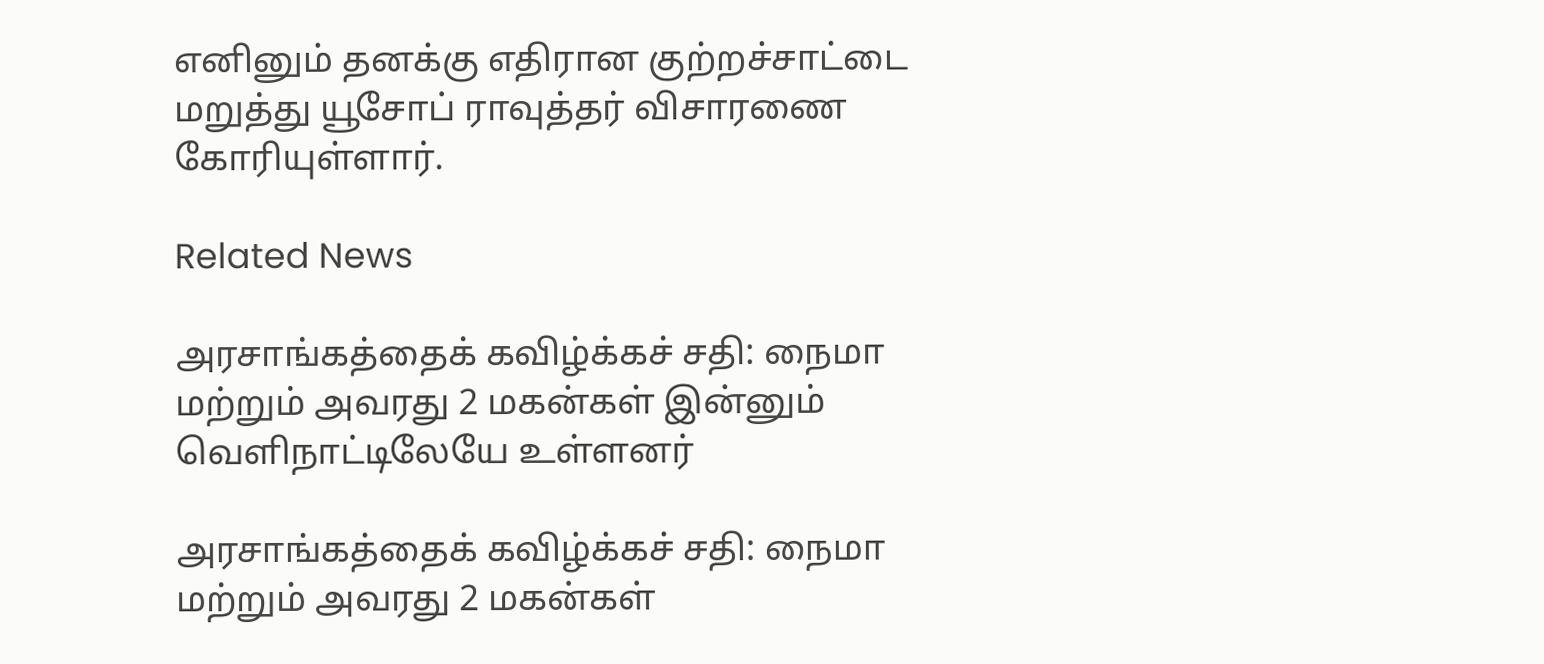எனினும் தனக்கு எதிரான குற்றச்சாட்டை மறுத்து யூசோப் ராவுத்தர் விசாரணை கோரியுள்ளார்.

Related News

அரசாங்கத்தைக் கவிழ்க்கச் சதி: நைமா மற்றும் அவரது 2 மகன்கள் இன்னும் வெளிநாட்டிலேயே உள்ளனர்

அரசாங்கத்தைக் கவிழ்க்கச் சதி: நைமா மற்றும் அவரது 2 மகன்கள்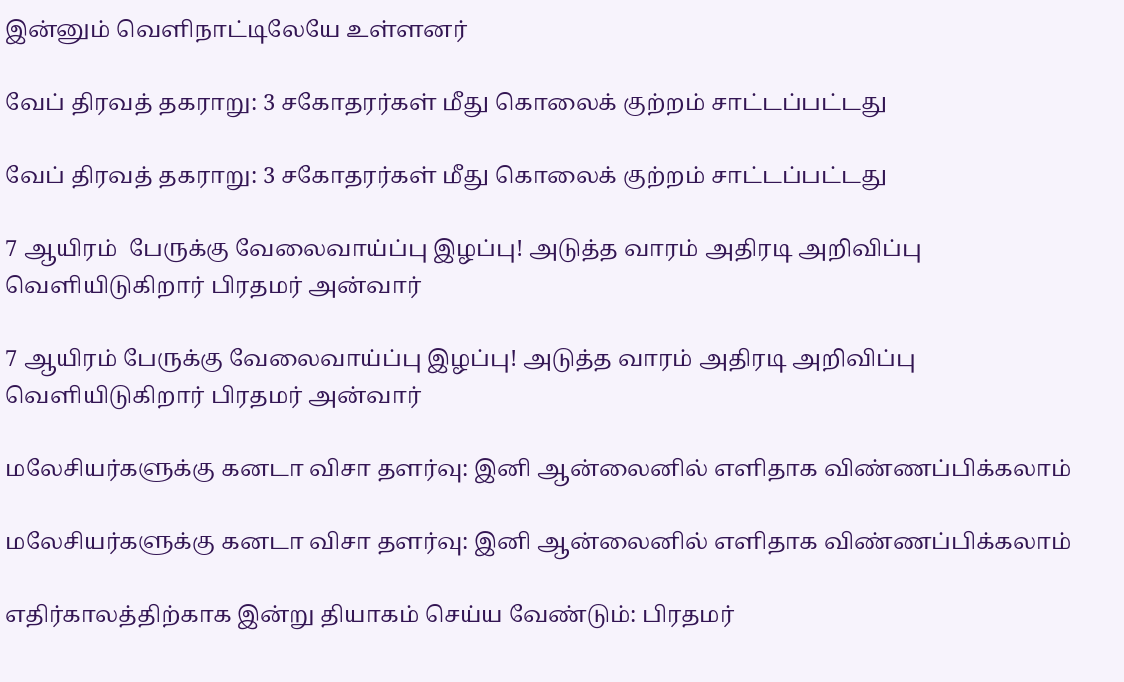இன்னும் வெளிநாட்டிலேயே உள்ளனர்

வேப் திரவத் தகராறு: 3 சகோதரர்கள் மீது கொலைக் குற்றம் சாட்டப்பட்டது

வேப் திரவத் தகராறு: 3 சகோதரர்கள் மீது கொலைக் குற்றம் சாட்டப்பட்டது

7 ஆயிரம்  பேருக்கு வேலைவாய்ப்பு இழப்பு! அடுத்த வாரம் அதிரடி அறிவிப்பு வெளியிடுகிறார் பிரதமர் அன்வார்

7 ஆயிரம் பேருக்கு வேலைவாய்ப்பு இழப்பு! அடுத்த வாரம் அதிரடி அறிவிப்பு வெளியிடுகிறார் பிரதமர் அன்வார்

மலேசியர்களுக்கு கனடா விசா தளர்வு: இனி ஆன்லைனில் எளிதாக விண்ணப்பிக்கலாம்

மலேசியர்களுக்கு கனடா விசா தளர்வு: இனி ஆன்லைனில் எளிதாக விண்ணப்பிக்கலாம்

எதிர்காலத்திற்காக இன்று தியாகம் செய்ய வேண்டும்: பிரதமர்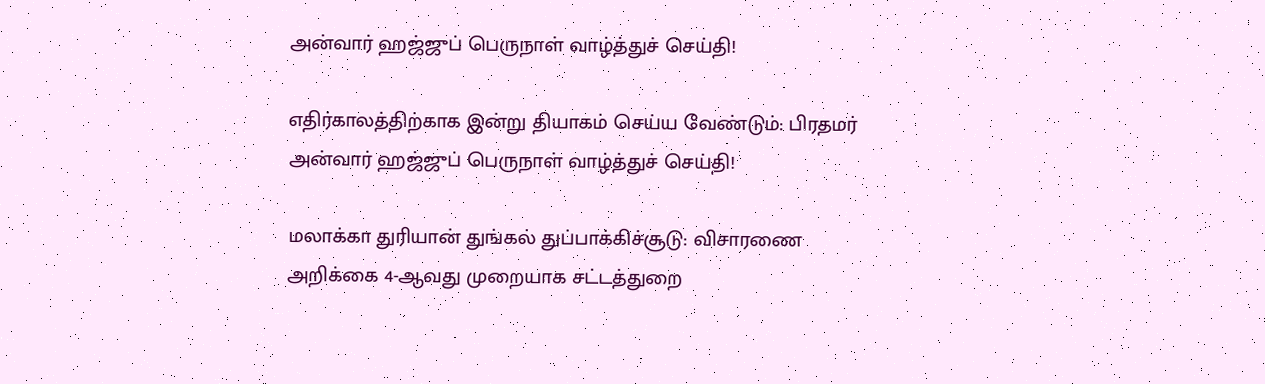அன்வார் ஹஜ்ஜுப் பெருநாள் வாழ்த்துச் செய்தி!

எதிர்காலத்திற்காக இன்று தியாகம் செய்ய வேண்டும்: பிரதமர் அன்வார் ஹஜ்ஜுப் பெருநாள் வாழ்த்துச் செய்தி!

மலாக்கா துரியான் துங்கல் துப்பாக்கிச்சூடு: விசாரணை அறிக்கை 4-ஆவது முறையாக சட்டத்துறை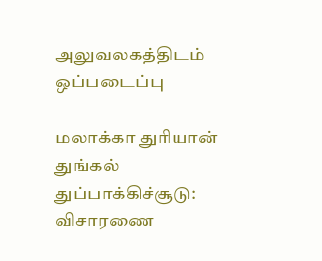அலுவலகத்திடம்  ஒப்படைப்பு

மலாக்கா துரியான் துங்கல் துப்பாக்கிச்சூடு: விசாரணை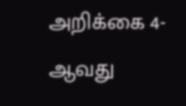அறிக்கை 4-ஆவது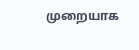முறையாக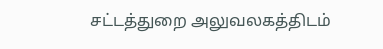சட்டத்துறை அலுவலகத்திடம்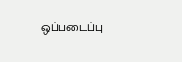ஒப்படைப்பு